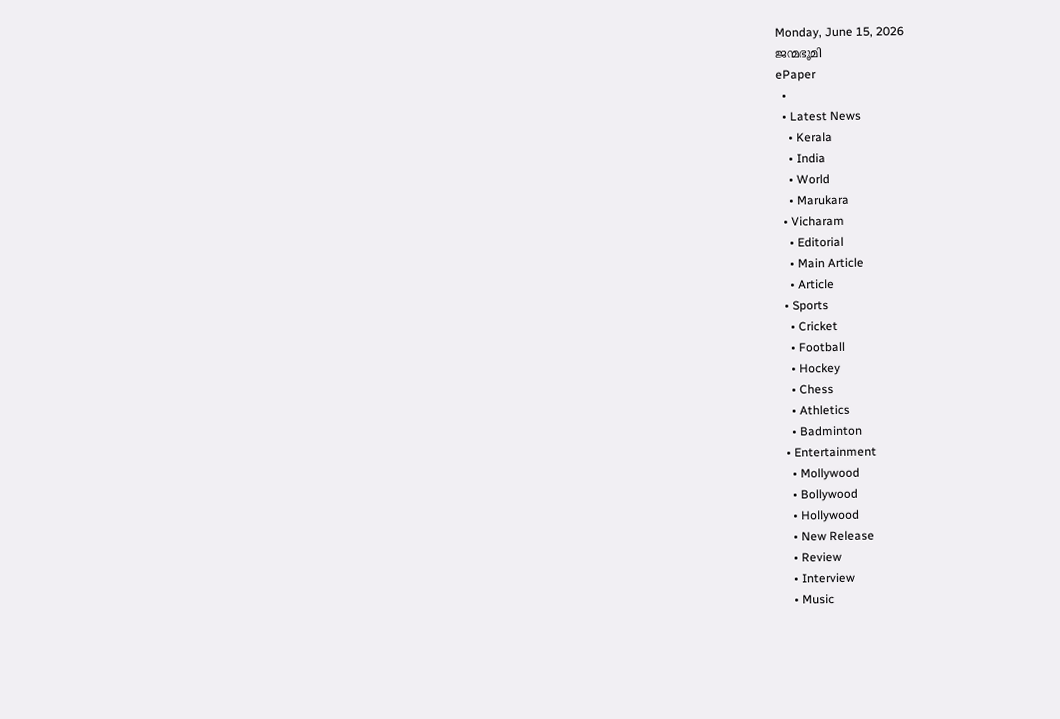Monday, June 15, 2026
ജന്മഭൂമി
ePaper
  •
  • Latest News
    • Kerala
    • India
    • World
    • Marukara
  • Vicharam
    • Editorial
    • Main Article
    • Article
  • Sports
    • Cricket
    • Football
    • Hockey
    • Chess
    • Athletics
    • Badminton
  • Entertainment
    • Mollywood
    • Bollywood
    • Hollywood
    • New Release
    • Review
    • Interview
    • Music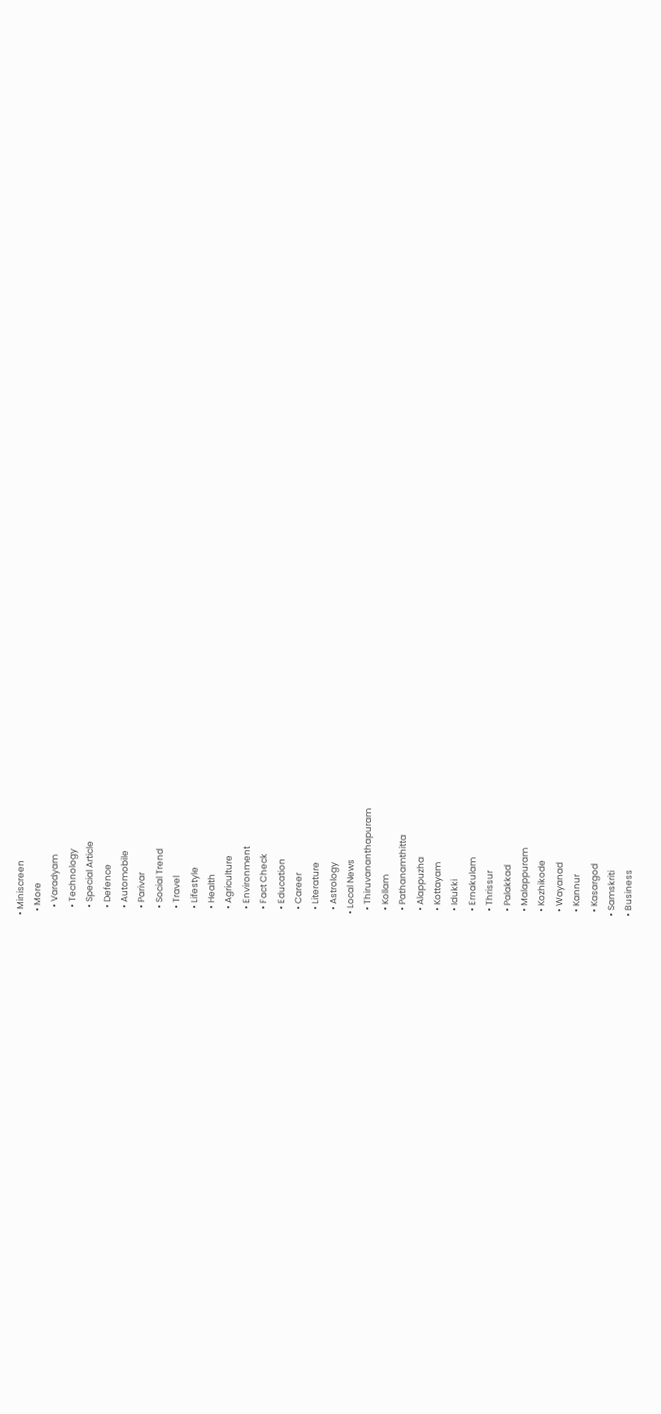• Miniscreen
  • More
    • Varadyam
    • Technology
    • Special Article
    • Defence
    • Automobile
    • Parivar
    • Social Trend
    • Travel
    • Lifestyle
    • Health
    • Agriculture
    • Environment
    • Fact Check
    • Education
    • Career
    • Literature
    • Astrology
  • Local News
    • Thiruvananthapuram
    • Kollam
    • Pathanamthitta
    • Alappuzha
    • Kottayam
    • Idukki
    • Ernakulam
    • Thrissur
    • Palakkad
    • Malappuram
    • Kozhikode
    • Wayanad
    • Kannur
    • Kasargod
  • Samskriti
  • Business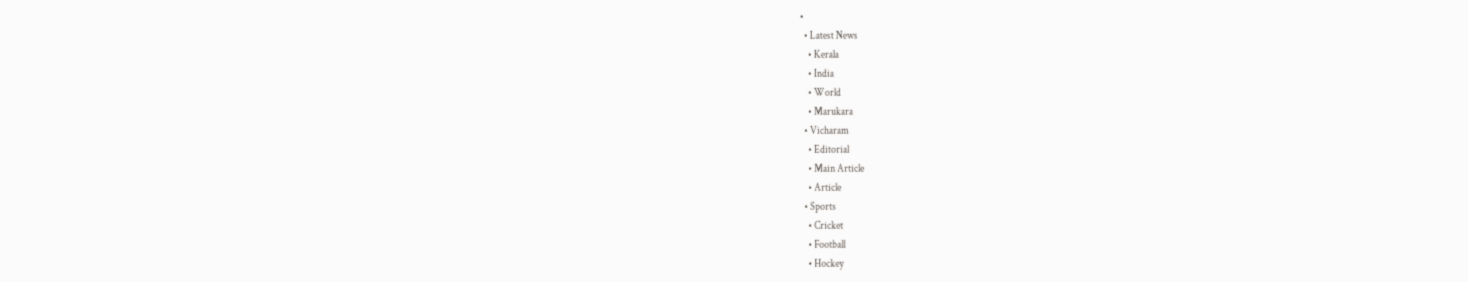•
  • Latest News
    • Kerala
    • India
    • World
    • Marukara
  • Vicharam
    • Editorial
    • Main Article
    • Article
  • Sports
    • Cricket
    • Football
    • Hockey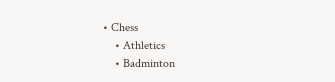• Chess
    • Athletics
    • Badminton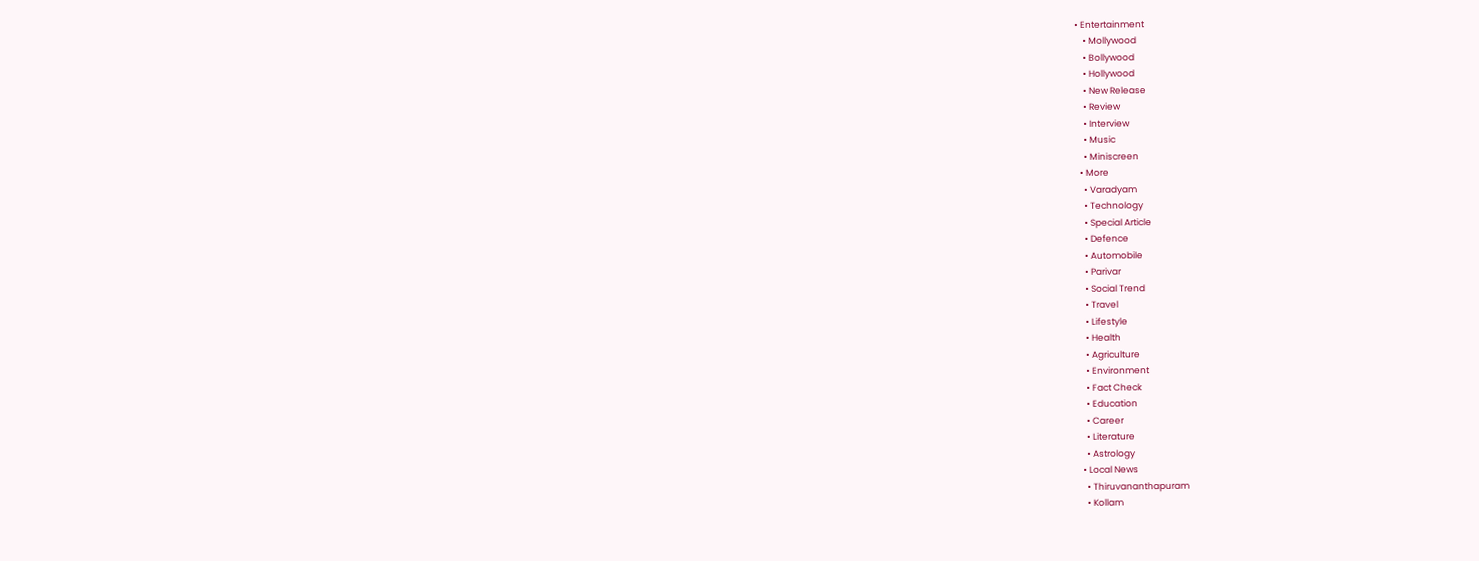• Entertainment
    • Mollywood
    • Bollywood
    • Hollywood
    • New Release
    • Review
    • Interview
    • Music
    • Miniscreen
  • More
    • Varadyam
    • Technology
    • Special Article
    • Defence
    • Automobile
    • Parivar
    • Social Trend
    • Travel
    • Lifestyle
    • Health
    • Agriculture
    • Environment
    • Fact Check
    • Education
    • Career
    • Literature
    • Astrology
  • Local News
    • Thiruvananthapuram
    • Kollam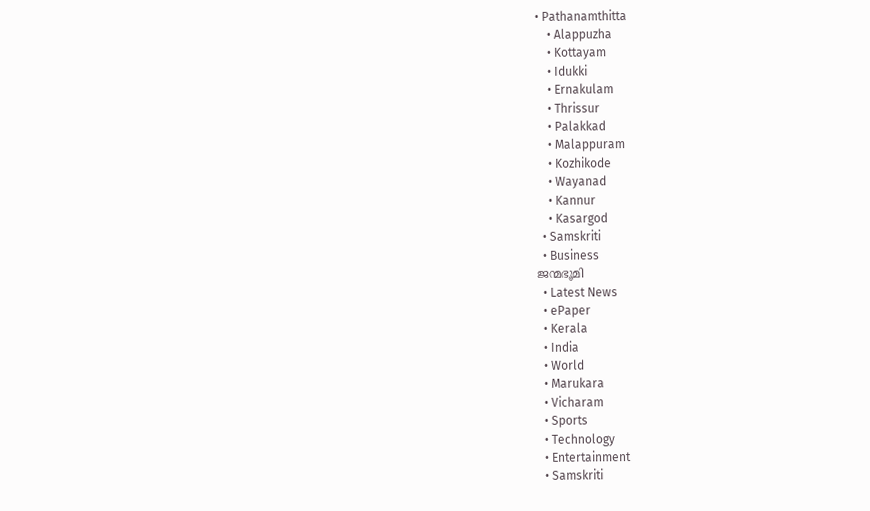• Pathanamthitta
    • Alappuzha
    • Kottayam
    • Idukki
    • Ernakulam
    • Thrissur
    • Palakkad
    • Malappuram
    • Kozhikode
    • Wayanad
    • Kannur
    • Kasargod
  • Samskriti
  • Business
ജന്മഭൂമി
  • Latest News
  • ePaper
  • Kerala
  • India
  • World
  • Marukara
  • Vicharam
  • Sports
  • Technology
  • Entertainment
  • Samskriti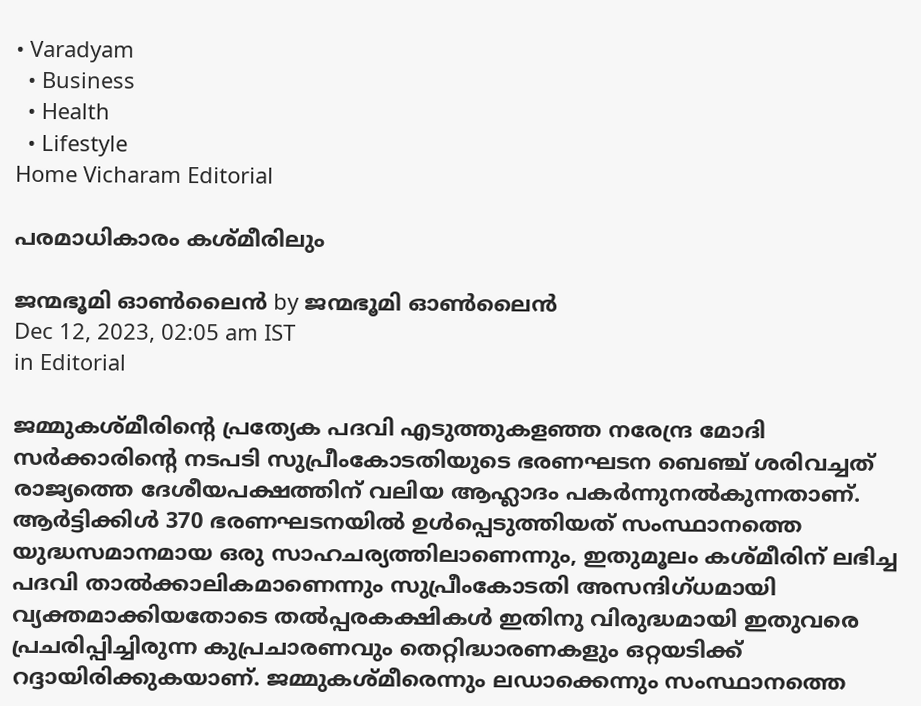• Varadyam
  • Business
  • Health
  • Lifestyle
Home Vicharam Editorial

പരമാധികാരം കശ്മീരിലും

ജന്മഭൂമി ഓണ്‍ലൈന്‍ by ജന്മഭൂമി ഓണ്‍ലൈന്‍
Dec 12, 2023, 02:05 am IST
in Editorial

ജമ്മുകശ്മീരിന്റെ പ്രത്യേക പദവി എടുത്തുകളഞ്ഞ നരേന്ദ്ര മോദി സര്‍ക്കാരിന്റെ നടപടി സുപ്രീംകോടതിയുടെ ഭരണഘടന ബെഞ്ച് ശരിവച്ചത് രാജ്യത്തെ ദേശീയപക്ഷത്തിന് വലിയ ആഹ്ലാദം പകര്‍ന്നുനല്‍കുന്നതാണ്. ആര്‍ട്ടിക്കിള്‍ 370 ഭരണഘടനയില്‍ ഉള്‍പ്പെടുത്തിയത് സംസ്ഥാനത്തെ യുദ്ധസമാനമായ ഒരു സാഹചര്യത്തിലാണെന്നും, ഇതുമൂലം കശ്മീരിന് ലഭിച്ച പദവി താല്‍ക്കാലികമാണെന്നും സുപ്രീംകോടതി അസന്ദിഗ്ധമായി വ്യക്തമാക്കിയതോടെ തല്‍പ്പരകക്ഷികള്‍ ഇതിനു വിരുദ്ധമായി ഇതുവരെ പ്രചരിപ്പിച്ചിരുന്ന കുപ്രചാരണവും തെറ്റിദ്ധാരണകളും ഒറ്റയടിക്ക് റദ്ദായിരിക്കുകയാണ്. ജമ്മുകശ്മീരെന്നും ലഡാക്കെന്നും സംസ്ഥാനത്തെ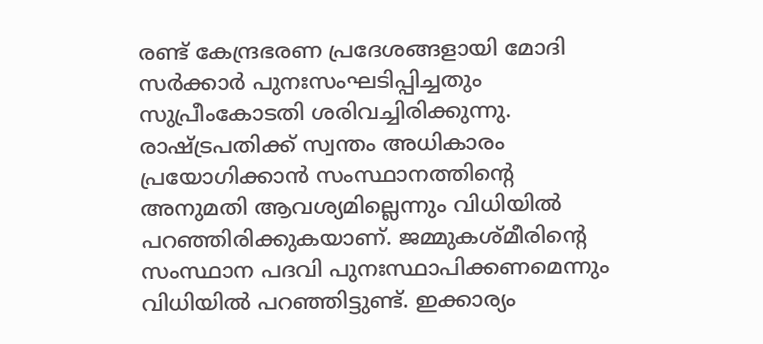രണ്ട് കേന്ദ്രഭരണ പ്രദേശങ്ങളായി മോദി സര്‍ക്കാര്‍ പുനഃസംഘടിപ്പിച്ചതും സുപ്രീംകോടതി ശരിവച്ചിരിക്കുന്നു. രാഷ്‌ട്രപതിക്ക് സ്വന്തം അധികാരം പ്രയോഗിക്കാന്‍ സംസ്ഥാനത്തിന്റെ അനുമതി ആവശ്യമില്ലെന്നും വിധിയില്‍ പറഞ്ഞിരിക്കുകയാണ്. ജമ്മുകശ്മീരിന്റെ സംസ്ഥാന പദവി പുനഃസ്ഥാപിക്കണമെന്നും വിധിയില്‍ പറഞ്ഞിട്ടുണ്ട്. ഇക്കാര്യം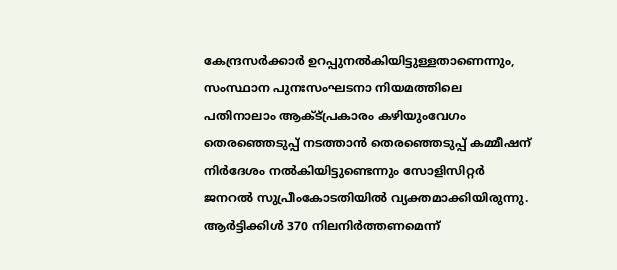കേന്ദ്രസര്‍ക്കാര്‍ ഉറപ്പുനല്‍കിയിട്ടുള്ളതാണെന്നും, സംസ്ഥാന പുനഃസംഘടനാ നിയമത്തിലെ പതിനാലാം ആക്ട്പ്രകാരം കഴിയുംവേഗം തെരഞ്ഞെടുപ്പ് നടത്താന്‍ തെരഞ്ഞെടുപ്പ് കമ്മീഷന് നിര്‍ദേശം നല്‍കിയിട്ടുണ്ടെന്നും സോളിസിറ്റര്‍ ജനറല്‍ സുപ്രീംകോടതിയില്‍ വ്യക്തമാക്കിയിരുന്നു. ആര്‍ട്ടിക്കിള്‍ 370 നിലനിര്‍ത്തണമെന്ന്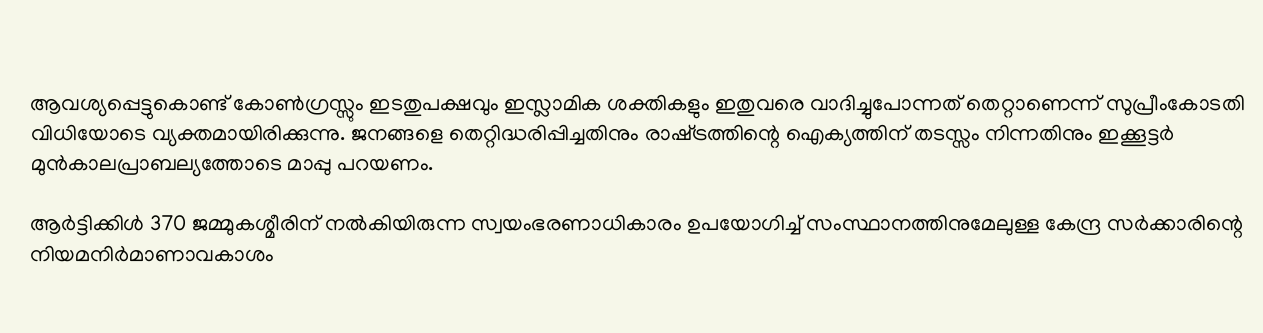ആവശ്യപ്പെട്ടുകൊണ്ട് കോണ്‍ഗ്രസ്സും ഇടതുപക്ഷവും ഇസ്ലാമിക ശക്തികളും ഇതുവരെ വാദിച്ചുപോന്നത് തെറ്റാണെന്ന് സുപ്രീംകോടതി വിധിയോടെ വ്യക്തമായിരിക്കുന്നു. ജനങ്ങളെ തെറ്റിദ്ധരിപ്പിച്ചതിനും രാഷ്‌ട്രത്തിന്റെ ഐക്യത്തിന് തടസ്സം നിന്നതിനും ഇക്കൂട്ടര്‍ മുന്‍കാലപ്രാബല്യത്തോടെ മാപ്പു പറയണം.

ആര്‍ട്ടിക്കിള്‍ 370 ജമ്മുകശ്മീരിന് നല്‍കിയിരുന്ന സ്വയംഭരണാധികാരം ഉപയോഗിച്ച് സംസ്ഥാനത്തിനുമേലുള്ള കേന്ദ്ര സര്‍ക്കാരിന്റെ നിയമനിര്‍മാണാവകാശം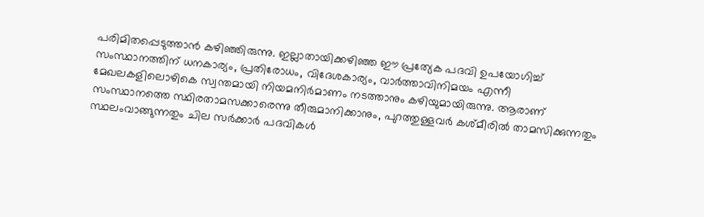പരിമിതപ്പെടുത്താന്‍ കഴിഞ്ഞിരുന്നു. ഇല്ലാതായിക്കഴിഞ്ഞ ഈ പ്രത്യേക പദവി ഉപയോഗിച്ച് സംസ്ഥാനത്തിന് ധനകാര്യം, പ്രതിരോധം, വിദേശകാര്യം, വാര്‍ത്താവിനിമയം എന്നീ മേഖലകളിലൊഴികെ സ്വന്തമായി നിയമനിര്‍മാണം നടത്താനും കഴിയുമായിരുന്നു. ആരാണ് സംസ്ഥാനത്തെ സ്ഥിരതാമസക്കാരെന്നു തീരുമാനിക്കാനും, പുറത്തുള്ളവര്‍ കശ്മീരില്‍ താമസിക്കുന്നതും സ്ഥലംവാങ്ങുന്നതും ചില സര്‍ക്കാര്‍ പദവികള്‍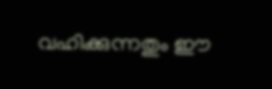വഹിക്കുന്നതും ഈ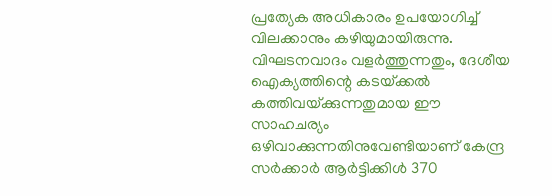പ്രത്യേക അധികാരം ഉപയോഗിച്ച് വിലക്കാനും കഴിയുമായിരുന്നു. വിഘടനവാദം വളര്‍ത്തുന്നതും, ദേശീയ ഐക്യത്തിന്റെ കടയ്‌ക്കല്‍ കത്തിവയ്‌ക്കുന്നതുമായ ഈ സാഹചര്യം ഒഴിവാക്കുന്നതിനുവേണ്ടിയാണ് കേന്ദ്ര സര്‍ക്കാര്‍ ആര്‍ട്ടിക്കിള്‍ 370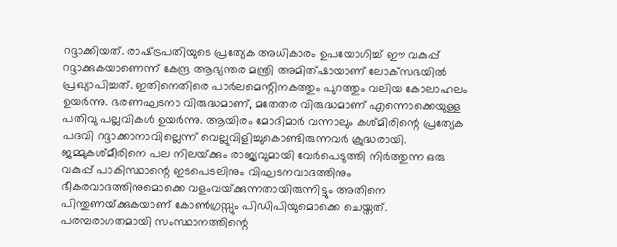റദ്ദാക്കിയത്. രാഷ്‌ട്രപതിയുടെ പ്രത്യേക അധികാരം ഉപയോഗിച്ച് ഈ വകുപ്പ് റദ്ദാക്കുകയാണെന്ന് കേന്ദ്ര ആഭ്യന്തര മന്ത്രി അമിത്ഷായാണ് ലോക്‌സഭയില്‍ പ്രഖ്യാപിച്ചത്. ഇതിനെതിരെ പാര്‍ലമെന്റിനകത്തും പുറത്തും വലിയ കോലാഹലം ഉയര്‍ന്നു. ഭരണഘടനാ വിരുദ്ധമാണ്, മതേതര വിരുദ്ധമാണ് എന്നൊക്കെയുള്ള പതിവു പല്ലവികള്‍ ഉയര്‍ന്നു. ആയിരം മോദിമാര്‍ വന്നാലും കശ്മിരിന്റെ പ്രത്യേക പദവി റദ്ദാക്കാനാവില്ലെന്ന് വെല്ലുവിളിച്ചുകൊണ്ടിരുന്നവര്‍ ക്രുദ്ധരായി. ജമ്മുകശ്മീരിനെ പല നിലയ്‌ക്കും രാജ്യവുമായി വേര്‍പെടുത്തി നിര്‍ത്തുന്ന ഒരു വകുപ്പ് പാകിസ്ഥാന്റെ ഇടപെടലിനും വിഘടനവാദത്തിനും ഭീകരവാദത്തിനുമൊക്കെ വളംവയ്‌ക്കുന്നതായിരുന്നിട്ടും അതിനെ പിന്തുണയ്‌ക്കുകയാണ് കോണ്‍ഗ്രസ്സും പിഡിപിയുമൊക്കെ ചെയ്തത്. പരമ്പരാഗതമായി സംസ്ഥാനത്തിന്റെ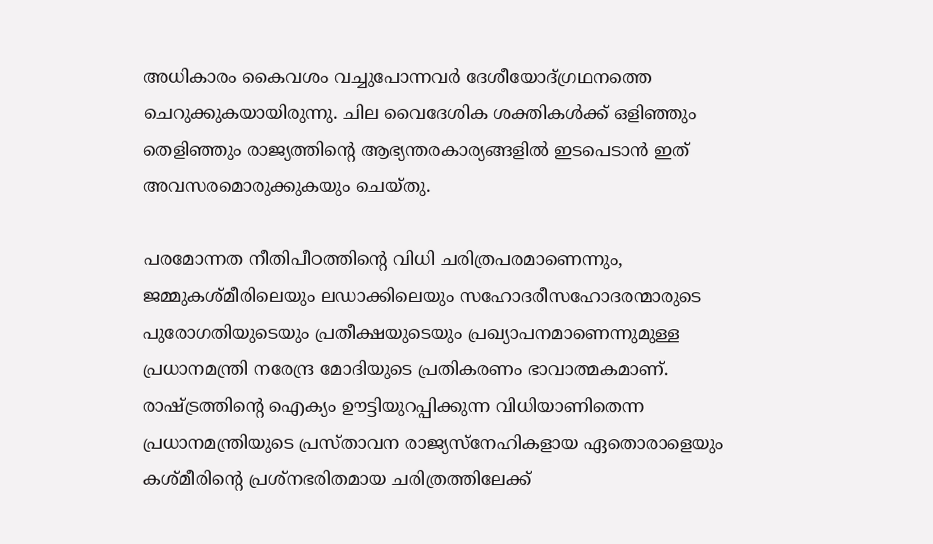അധികാരം കൈവശം വച്ചുപോന്നവര്‍ ദേശീയോദ്ഗ്രഥനത്തെ ചെറുക്കുകയായിരുന്നു. ചില വൈദേശിക ശക്തികള്‍ക്ക് ഒളിഞ്ഞും തെളിഞ്ഞും രാജ്യത്തിന്റെ ആഭ്യന്തരകാര്യങ്ങളില്‍ ഇടപെടാന്‍ ഇത് അവസരമൊരുക്കുകയും ചെയ്തു.

പരമോന്നത നീതിപീഠത്തിന്റെ വിധി ചരിത്രപരമാണെന്നും, ജമ്മുകശ്മീരിലെയും ലഡാക്കിലെയും സഹോദരീസഹോദരന്മാരുടെ പുരോഗതിയുടെയും പ്രതീക്ഷയുടെയും പ്രഖ്യാപനമാണെന്നുമുള്ള പ്രധാനമന്ത്രി നരേന്ദ്ര മോദിയുടെ പ്രതികരണം ഭാവാത്മകമാണ്. രാഷ്‌ട്രത്തിന്റെ ഐക്യം ഊട്ടിയുറപ്പിക്കുന്ന വിധിയാണിതെന്ന പ്രധാനമന്ത്രിയുടെ പ്രസ്താവന രാജ്യസ്‌നേഹികളായ ഏതൊരാളെയും കശ്മീരിന്റെ പ്രശ്‌നഭരിതമായ ചരിത്രത്തിലേക്ക്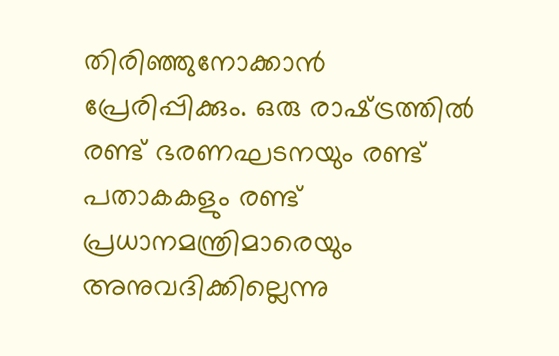തിരിഞ്ഞുനോക്കാന്‍ പ്രേരിപ്പിക്കും. ഒരു രാഷ്‌ട്രത്തില്‍ രണ്ട് ഭരണഘടനയും രണ്ട് പതാകകളും രണ്ട് പ്രധാനമന്ത്രിമാരെയും അനുവദിക്കില്ലെന്നു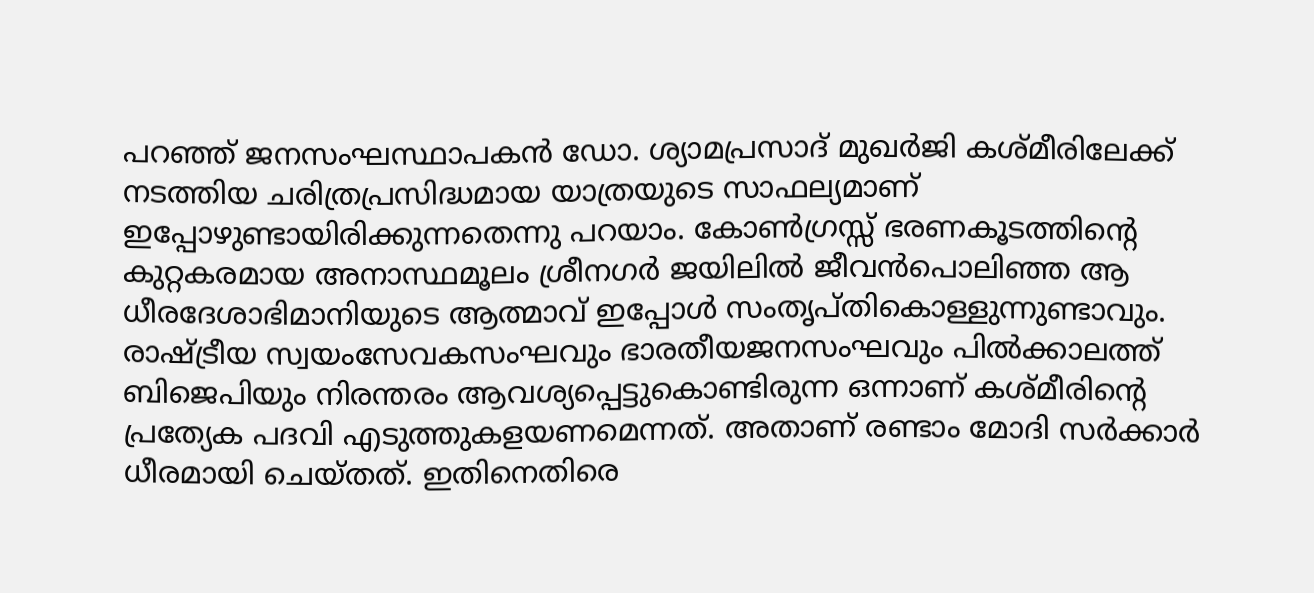പറഞ്ഞ് ജനസംഘസ്ഥാപകന്‍ ഡോ. ശ്യാമപ്രസാദ് മുഖര്‍ജി കശ്മീരിലേക്ക് നടത്തിയ ചരിത്രപ്രസിദ്ധമായ യാത്രയുടെ സാഫല്യമാണ് ഇപ്പോഴുണ്ടായിരിക്കുന്നതെന്നു പറയാം. കോണ്‍ഗ്രസ്സ് ഭരണകൂടത്തിന്റെ കുറ്റകരമായ അനാസ്ഥമൂലം ശ്രീനഗര്‍ ജയിലില്‍ ജീവന്‍പൊലിഞ്ഞ ആ ധീരദേശാഭിമാനിയുടെ ആത്മാവ് ഇപ്പോള്‍ സംതൃപ്തികൊള്ളുന്നുണ്ടാവും. രാഷ്‌ട്രീയ സ്വയംസേവകസംഘവും ഭാരതീയജനസംഘവും പില്‍ക്കാലത്ത് ബിജെപിയും നിരന്തരം ആവശ്യപ്പെട്ടുകൊണ്ടിരുന്ന ഒന്നാണ് കശ്മീരിന്റെ പ്രത്യേക പദവി എടുത്തുകളയണമെന്നത്. അതാണ് രണ്ടാം മോദി സര്‍ക്കാര്‍ ധീരമായി ചെയ്തത്. ഇതിനെതിരെ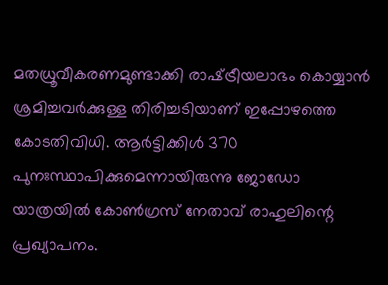മതധ്രൂവീകരണമുണ്ടാക്കി രാഷ്‌ട്രീയലാഭം കൊയ്യാന്‍ ശ്രമിച്ചവര്‍ക്കുള്ള തിരിച്ചടിയാണ് ഇപ്പോഴത്തെ കോടതിവിധി. ആര്‍ട്ടിക്കിള്‍ 370 പുനഃസ്ഥാപിക്കുമെന്നായിരുന്നു ജോഡോ യാത്രയില്‍ കോണ്‍ഗ്രസ് നേതാവ് രാഹുലിന്റെ പ്രഖ്യാപനം.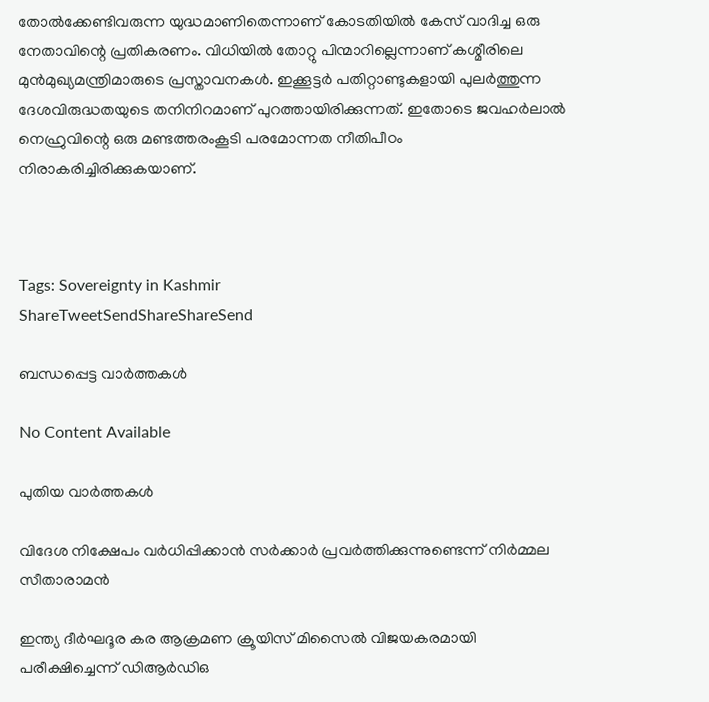തോല്‍ക്കേണ്ടിവരുന്ന യുദ്ധമാണിതെന്നാണ് കോടതിയില്‍ കേസ് വാദിച്ച ഒരു നേതാവിന്റെ പ്രതികരണം. വിധിയില്‍ തോറ്റു പിന്മാറില്ലെന്നാണ് കശ്മീരിലെ മുന്‍മുഖ്യമന്ത്രിമാരുടെ പ്രസ്താവനകള്‍. ഇക്കൂട്ടര്‍ പതിറ്റാണ്ടുകളായി പുലര്‍ത്തുന്ന ദേശവിരുദ്ധതയുടെ തനിനിറമാണ് പുറത്തായിരിക്കുന്നത്. ഇതോടെ ജവഹര്‍ലാല്‍ നെഹ്രുവിന്റെ ഒരു മണ്ടത്തരംകൂടി പരമോന്നത നീതിപീഠം നിരാകരിച്ചിരിക്കുകയാണ്.



Tags: Sovereignty in Kashmir
ShareTweetSendShareShareSend

ബന്ധപ്പെട്ട വാര്‍ത്തകള്‍

No Content Available

പുതിയ വാര്‍ത്തകള്‍

വിദേശ നിക്ഷേപം വർധിപ്പിക്കാൻ സർക്കാർ പ്രവർത്തിക്കുന്നുണ്ടെന്ന് നിർമ്മല സീതാരാമൻ

ഇന്ത്യ ദീർഘദൂര കര ആക്രമണ ക്രൂയിസ് മിസൈൽ വിജയകരമായി പരീക്ഷിച്ചെന്ന് ഡിആർഡിഒ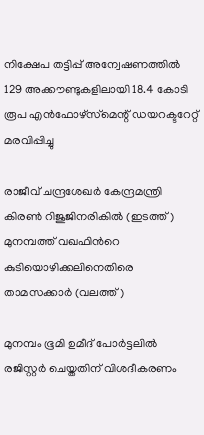നിക്ഷേപ തട്ടിപ്പ് അന്വേഷണത്തിൽ 129 അക്കൗണ്ടുകളിലായി 18.4 കോടി രൂപ എൻഫോഴ്‌സ്‌മെന്റ് ഡയറക്ടറേറ്റ് മരവിപ്പിച്ചു

രാജീവ് ചന്ദ്രശേഖര്‍ കേന്ദ്രമന്ത്രി കിരണ്‍ റിജുജിനരികില്‍ (ഇടത്ത്) മുനമ്പത്ത് വഖഫിന്‍റെ കുടിയൊഴിക്കലിനെതിരെ താമസക്കാര്‍ (വലത്ത്)

മുനമ്പം ഭൂമി ഉമീദ് പോർട്ടലിൽ രജിസ്റ്റർ ചെയ്തതിന് വിശദീകരണം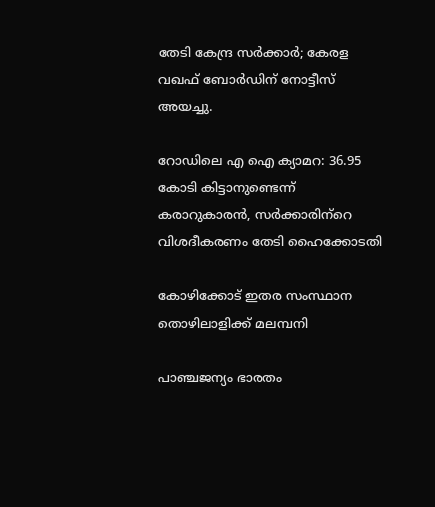തേടി കേന്ദ്ര സർക്കാർ; കേരള വഖഫ് ബോർഡിന് നോട്ടീസ് അയച്ചു.

റോഡിലെ എ ഐ ക്യാമറ: 36.95 കോടി കിട്ടാനുണ്ടെന്ന് കരാറുകാരന്‍, സര്‍ക്കാരിന്‌റെ വിശദീകരണം തേടി ഹൈക്കോടതി

കോഴിക്കോട് ഇതര സംസ്ഥാന തൊഴിലാളിക്ക് മലമ്പനി

പാഞ്ചജന്യം ഭാരതം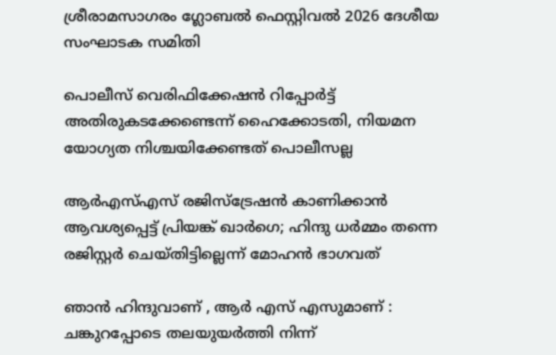ശ്രീരാമസാഗരം ഗ്ലോബല്‍ ഫെസ്റ്റിവല്‍ 2026 ദേശീയ സംഘാടക സമിതി

പൊലീസ് വെരിഫിക്കേഷന്‍ റിപ്പോര്‍ട്ട് അതിരുകടക്കേണ്ടെന്ന് ഹൈക്കോടതി, നിയമന യോഗ്യത നിശ്ചയിക്കേണ്ടത് പൊലീസല്ല

ആർ‌എസ്‌എസ് രജിസ്ട്രേഷന്‍ കാണിക്കാന്‍ ആവശ്യപ്പെട്ട് പ്രിയങ്ക് ഖാർഗെ; ഹിന്ദു ധര്‍മ്മം തന്നെ രജിസ്റ്റര്‍ ചെയ്തിട്ടില്ലെന്ന് മോഹൻ ഭാഗവത്

ഞാൻ ഹിന്ദുവാണ് , ആർ എസ് എസുമാണ് : ചങ്കുറപ്പോടെ തലയുയർത്തി നിന്ന്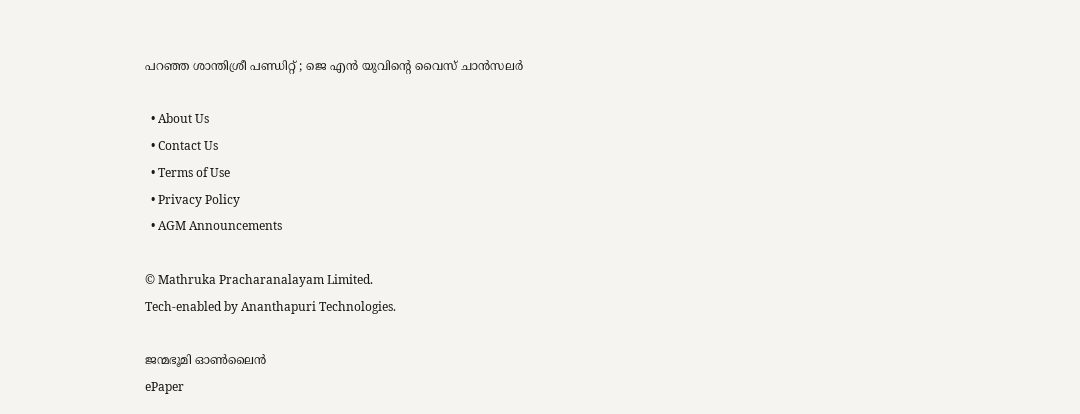പറഞ്ഞ ശാന്തിശ്രീ പണ്ഡിറ്റ് ; ജെ എൻ യുവിന്റെ വൈസ് ചാൻസലർ

  • About Us
  • Contact Us
  • Terms of Use
  • Privacy Policy
  • AGM Announcements

© Mathruka Pracharanalayam Limited.
Tech-enabled by Ananthapuri Technologies.

ജന്മഭൂമി ഓണ്‍ലൈന്‍
ePaper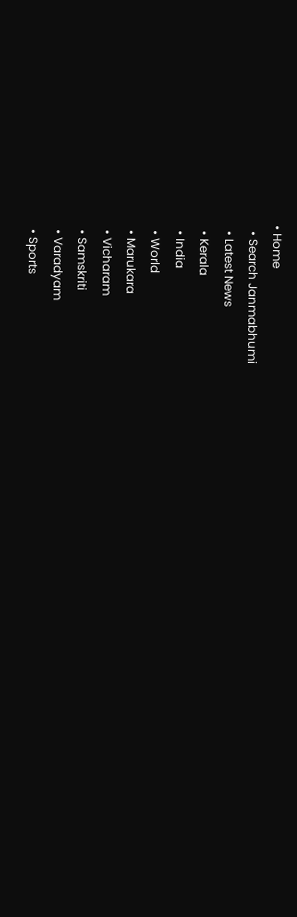• Home
  • Search Janmabhumi
  • Latest News
  • Kerala
  • India
  • World
  • Marukara
  • Vicharam
  • Samskriti
  • Varadyam
  • Sports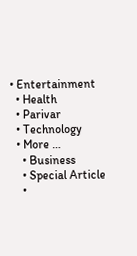• Entertainment
  • Health
  • Parivar
  • Technology
  • More …
    • Business
    • Special Article
    •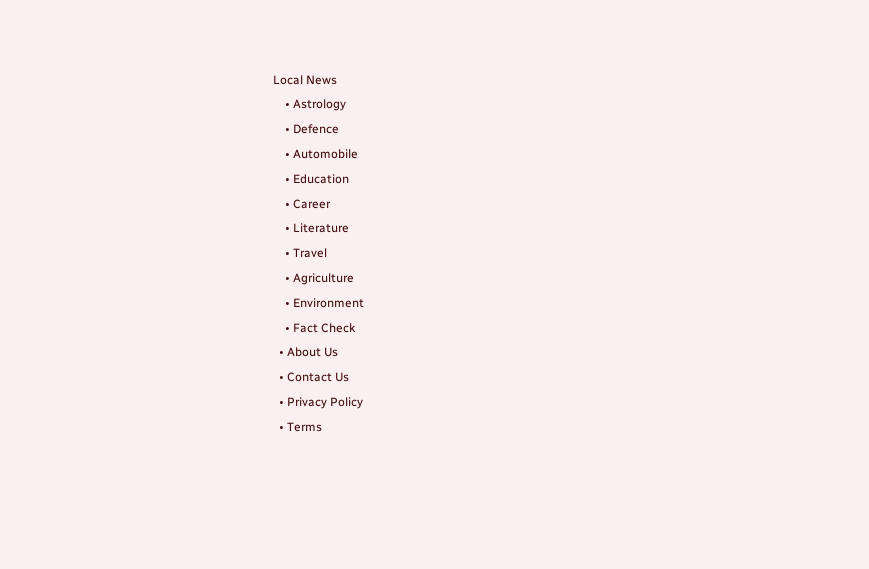Local News
    • Astrology
    • Defence
    • Automobile
    • Education
    • Career
    • Literature
    • Travel
    • Agriculture
    • Environment
    • Fact Check
  • About Us
  • Contact Us
  • Privacy Policy
  • Terms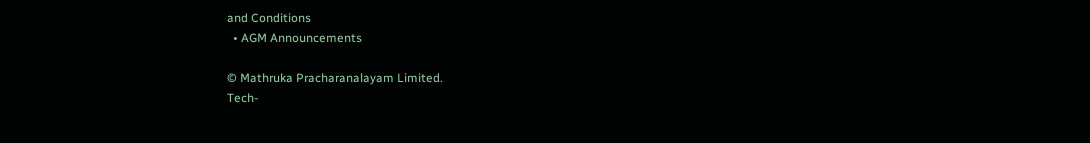and Conditions
  • AGM Announcements

© Mathruka Pracharanalayam Limited.
Tech-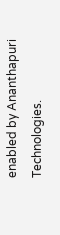enabled by Ananthapuri Technologies.